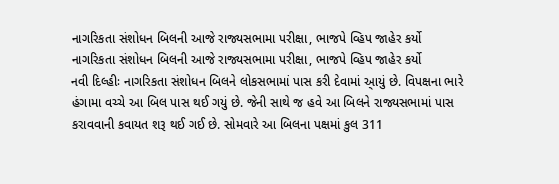નાગરિકતા સંશોધન બિલની આજે રાજ્યસભામા પરીક્ષા, ભાજપે વ્હિપ જાહેર કર્યો
નાગરિકતા સંશોધન બિલની આજે રાજ્યસભામા પરીક્ષા, ભાજપે વ્હિપ જાહેર કર્યો
નવી દિલ્હીઃ નાગરિકતા સંશોધન બિલને લોકસભામાં પાસ કરી દેવામાં આ્યું છે. વિપક્ષના ભારે હંગામા વચ્ચે આ બિલ પાસ થઈ ગયું છે. જેની સાથે જ હવે આ બિલને રાજ્યસભામાં પાસ કરાવવાની કવાયત શરૂ થઈ ગઈ છે. સોમવારે આ બિલના પક્ષમાં કુલ 311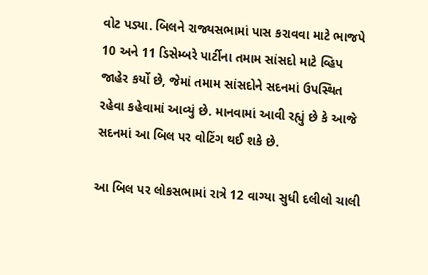વોટ પડ્યા. બિલને રાજ્યસભામાં પાસ કરાવવા માટે ભાજપે 10 અને 11 ડિસેમ્બરે પાર્ટીના તમામ સાંસદો માટે વ્હિપ જાહેર કર્યો છે, જેમાં તમામ સાંસદોને સદનમાં ઉપસ્થિત રહેવા કહેવામાં આવ્યું છે. માનવામાં આવી રહ્યું છે કે આજે સદનમાં આ બિલ પર વોટિંગ થઈ શકે છે.

આ બિલ પર લોકસભામાં રાત્રે 12 વાગ્યા સુધી દલીલો ચાલી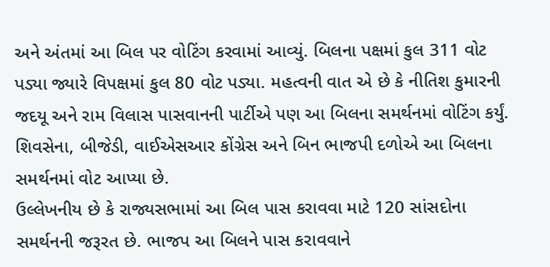અને અંતમાં આ બિલ પર વોટિંગ કરવામાં આવ્યું. બિલના પક્ષમાં કુલ 311 વોટ પડ્યા જ્યારે વિપક્ષમાં કુલ 80 વોટ પડ્યા. મહત્વની વાત એ છે કે નીતિશ કુમારની જદયૂ અને રામ વિલાસ પાસવાનની પાર્ટીએ પણ આ બિલના સમર્થનમાં વોટિંગ કર્યું. શિવસેના, બીજેડી, વાઈએસઆર કોંગ્રેસ અને બિન ભાજપી દળોએ આ બિલના સમર્થનમાં વોટ આપ્યા છે.
ઉલ્લેખનીય છે કે રાજ્યસભામાં આ બિલ પાસ કરાવવા માટે 120 સાંસદોના સમર્થનની જરૂરત છે. ભાજપ આ બિલને પાસ કરાવવાને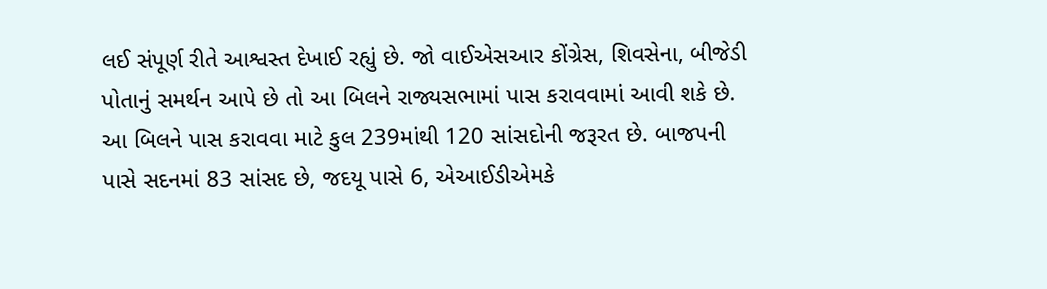લઈ સંપૂર્ણ રીતે આશ્વસ્ત દેખાઈ રહ્યું છે. જો વાઈએસઆર કોંગ્રેસ, શિવસેના, બીજેડી પોતાનું સમર્થન આપે છે તો આ બિલને રાજ્યસભામાં પાસ કરાવવામાં આવી શકે છે. આ બિલને પાસ કરાવવા માટે કુલ 239માંથી 120 સાંસદોની જરૂરત છે. બાજપની પાસે સદનમાં 83 સાંસદ છે, જદયૂ પાસે 6, એઆઈડીએમકે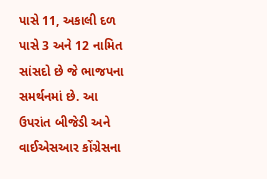પાસે 11, અકાલી દળ પાસે 3 અને 12 નામિત સાંસદો છે જે ભાજપના સમર્થનમાં છે. આ ઉપરાંત બીજેડી અને વાઈએસઆર કોંગ્રેસના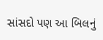સાંસદો પણ આ બિલનું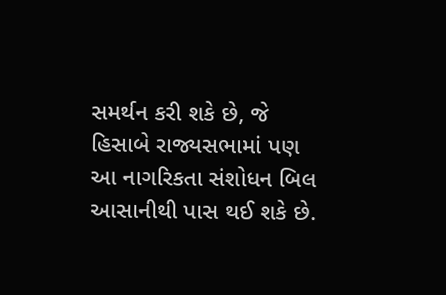સમર્થન કરી શકે છે, જે હિસાબે રાજ્યસભામાં પણ આ નાગરિકતા સંશોધન બિલ આસાનીથી પાસ થઈ શકે છે.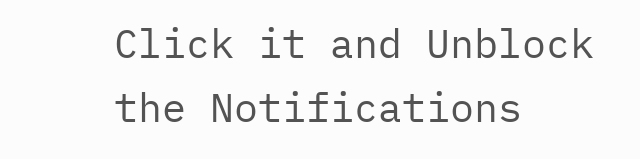Click it and Unblock the Notifications